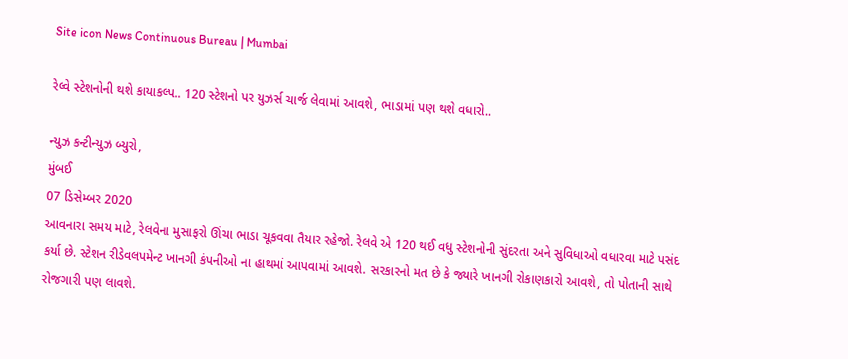Site icon News Continuous Bureau | Mumbai

રેલ્વે સ્ટેશનોની થશે કાયાકલ્પ.. 120 સ્ટેશનો પર યુઝર્સ ચાર્જ લેવામાં આવશે, ભાડામાં પણ થશે વધારો..

ન્યુઝ કન્ટીન્યુઝ બ્યુરો,
મુંબઈ
07 ડિસેમ્બર 2020
આવનારા સમય માટે, રેલવેના મુસાફરો ઊંચા ભાડા ચૂકવવા તૈયાર રહેજો. રેલવે એ 120 થઈ વધુ સ્ટેશનોની સુંદરતા અને સુવિધાઓ વધારવા માટે પસંદ કર્યા છે. સ્ટેશન રીડેવલપમેન્ટ ખાનગી કંપનીઓ ના હાથમાં આપવામાં આવશે. સરકારનો મત છે કે જ્યારે ખાનગી રોકાણકારો આવશે, તો પોતાની સાથે રોજગારી પણ લાવશે.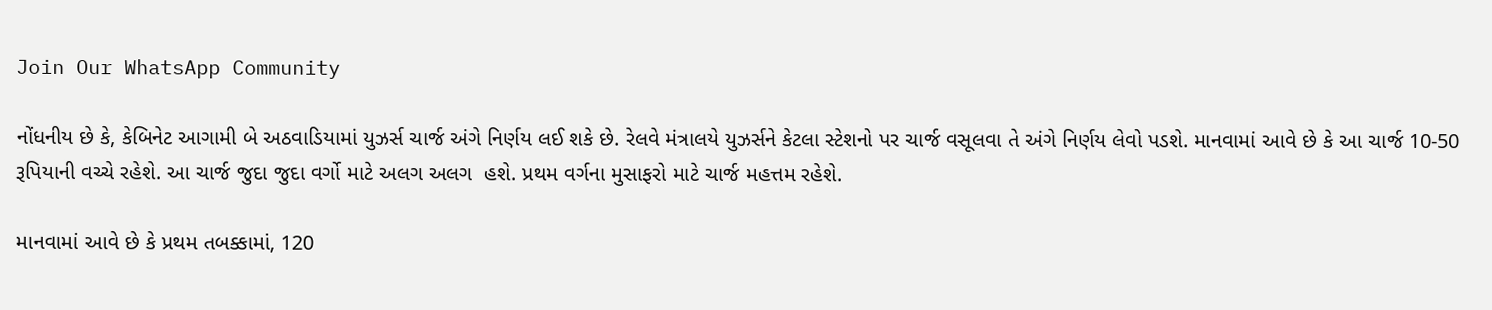Join Our WhatsApp Community

નોંધનીય છે કે, કેબિનેટ આગામી બે અઠવાડિયામાં યુઝર્સ ચાર્જ અંગે નિર્ણય લઈ શકે છે. રેલવે મંત્રાલયે યુઝર્સને કેટલા સ્ટેશનો પર ચાર્જ વસૂલવા તે અંગે નિર્ણય લેવો પડશે. માનવામાં આવે છે કે આ ચાર્જ 10-50 રૂપિયાની વચ્ચે રહેશે. આ ચાર્જ જુદા જુદા વર્ગો માટે અલગ અલગ  હશે. પ્રથમ વર્ગના મુસાફરો માટે ચાર્જ મહત્તમ રહેશે.

માનવામાં આવે છે કે પ્રથમ તબક્કામાં, 120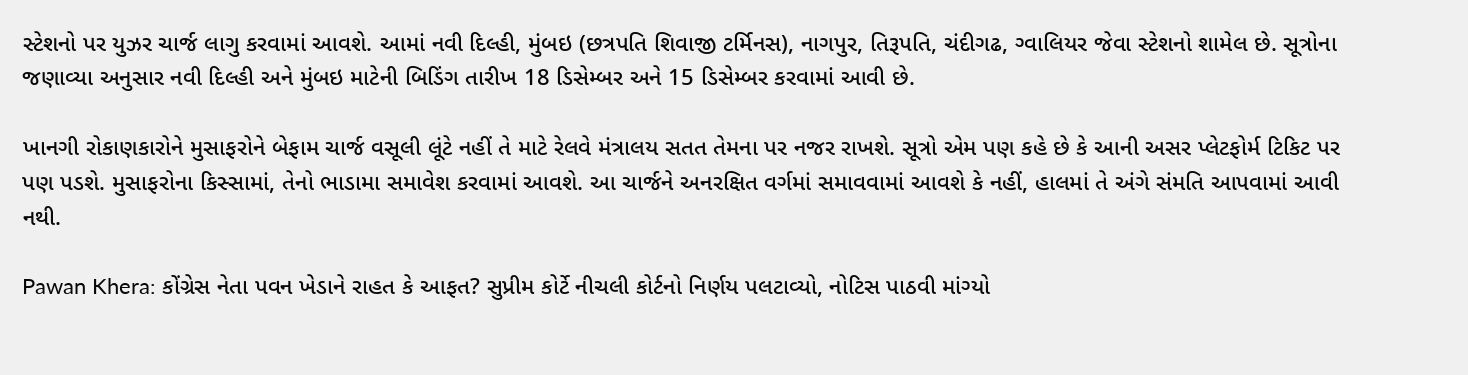સ્ટેશનો પર યુઝર ચાર્જ લાગુ કરવામાં આવશે. આમાં નવી દિલ્હી, મુંબઇ (છત્રપતિ શિવાજી ટર્મિનસ), નાગપુર, તિરૂપતિ, ચંદીગઢ, ગ્વાલિયર જેવા સ્ટેશનો શામેલ છે. સૂત્રોના જણાવ્યા અનુસાર નવી દિલ્હી અને મુંબઇ માટેની બિડિંગ તારીખ 18 ડિસેમ્બર અને 15 ડિસેમ્બર કરવામાં આવી છે.

ખાનગી રોકાણકારોને મુસાફરોને બેફામ ચાર્જ વસૂલી લૂંટે નહીં તે માટે રેલવે મંત્રાલય સતત તેમના પર નજર રાખશે. સૂત્રો એમ પણ કહે છે કે આની અસર પ્લેટફોર્મ ટિકિટ પર પણ પડશે. મુસાફરોના કિસ્સામાં, તેનો ભાડામા સમાવેશ કરવામાં આવશે. આ ચાર્જને અનરક્ષિત વર્ગમાં સમાવવામાં આવશે કે નહીં, હાલમાં તે અંગે સંમતિ આપવામાં આવી નથી.

Pawan Khera: કોંગ્રેસ નેતા પવન ખેડાને રાહત કે આફત? સુપ્રીમ કોર્ટે નીચલી કોર્ટનો નિર્ણય પલટાવ્યો, નોટિસ પાઠવી માંગ્યો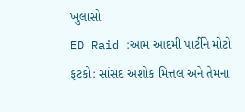ખુલાસો
ED Raid :આમ આદમી પાર્ટીને મોટો ફટકો: સાંસદ અશોક મિત્તલ અને તેમના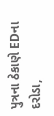પુત્રના ઠેકાણે EDના દરોડા,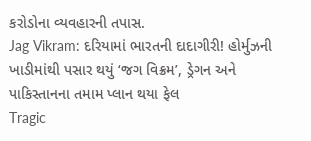કરોડોના વ્યવહારની તપાસ.
Jag Vikram: દરિયામાં ભારતની દાદાગીરી! હોર્મુઝની ખાડીમાંથી પસાર થયું ‘જગ વિક્રમ’, ડ્રેગન અને પાકિસ્તાનના તમામ પ્લાન થયા ફેલ
Tragic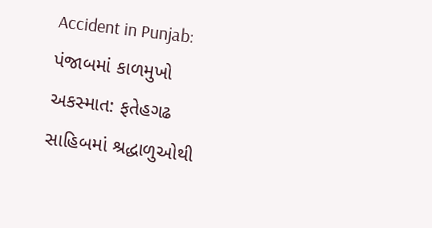Accident in Punjab: પંજાબમાં કાળમુખો અકસ્માત: ફતેહગઢ સાહિબમાં શ્રદ્ધાળુઓથી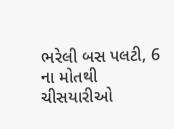ભરેલી બસ પલટી, 6 ના મોતથી ચીસયારીઓ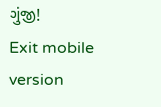ગુંજી!
Exit mobile version